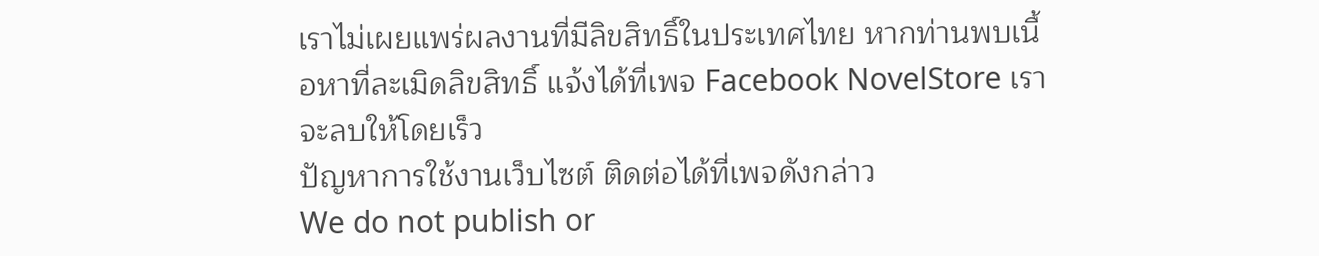เราไม่เผยแพร่ผลงานที่มีลิขสิทธิ์ในประเทศไทย หากท่านพบเนื้อหาที่ละเมิดลิขสิทธิ์ แจ้งได้ที่เพจ Facebook NovelStore เราจะลบให้โดยเร็ว
ปัญหาการใช้งานเว็บไซต์ ติดต่อได้ที่เพจดังกล่าว
We do not publish or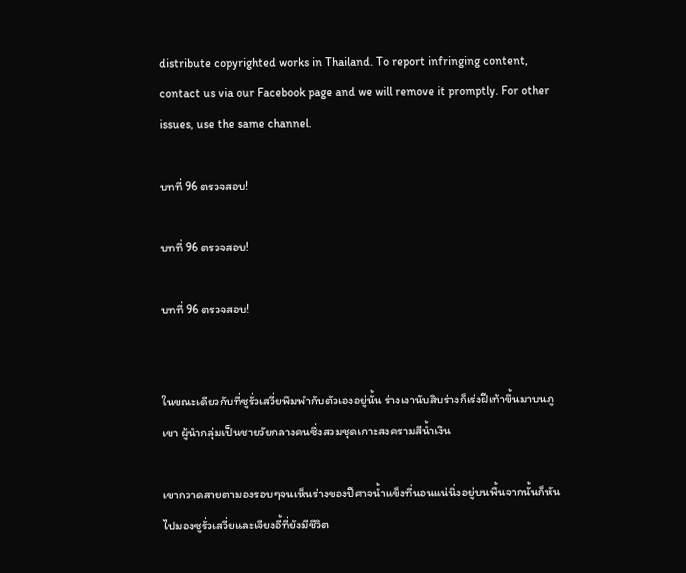distribute copyrighted works in Thailand. To report infringing content, contact us via our Facebook page and we will remove it promptly. For other issues, use the same channel.

บทที่ 96 ตรวจสอบ!

บทที่ 96 ตรวจสอบ!

บทที่ 96 ตรวจสอบ!


ในขณะเดียวกับที่ซูรั่วเสวี่ยพึมพำกับตัวเองอยู่นั้น ร่างเงานับสิบร่างก็เร่งฝีเท้าขึ้นมาบนภูเขา ผู้นำกลุ่มเป็นชายวัยกลางคนซึ่งสวมชุดเกาะสงครามสีน้ำเงิน

เขากวาดสายตามองรอบๆจนเห็นร่างของปีศาจน้ำแข็งที่นอนแน่นิ่งอยู่บนพื้นจากนั้นก็หันไปมองซูรั่วเสวี่ยและเจียงอี้ที่ยังมีชีวิต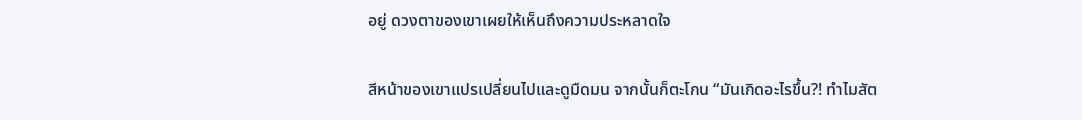อยู่ ดวงตาของเขาเผยให้เห็นถึงความประหลาดใจ

สีหน้าของเขาแปรเปลี่ยนไปและดูมืดมน จากนั้นก็ตะโกน “มันเกิดอะไรขึ้น?! ทำไมสัต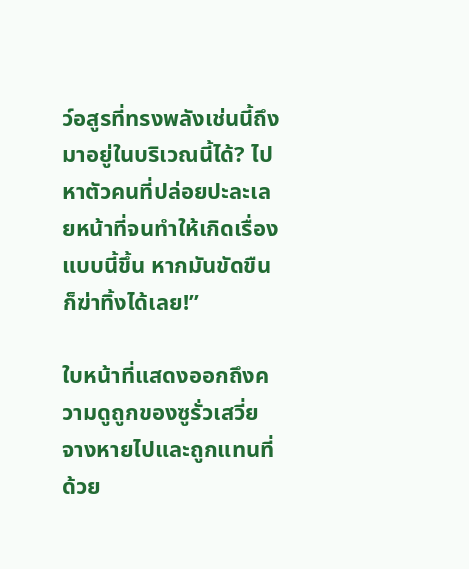ว์อสูรที่ทรงพลังเช่นนี้ถึงมาอยู่ในบริเวณนี้ได้? ไปหาตัวคนที่ปล่อยปะละเลยหน้าที่จนทำให้เกิดเรื่องแบบนี้ขึ้น หากมันขัดขืนก็ฆ่าทิ้งได้เลย!”

ใบหน้าที่แสดงออกถึงความดูถูกของซูรั่วเสวี่ยจางหายไปและถูกแทนที่ด้วย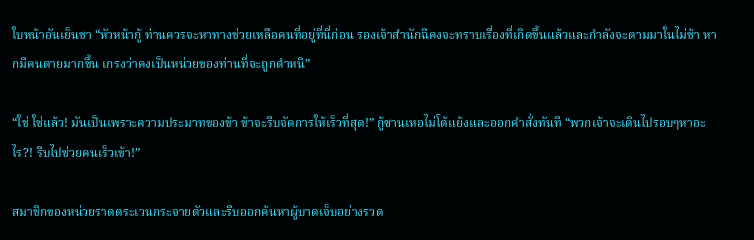ใบหน้าอันเย็นชา “หัวหน้ากู้ ท่านควรจะหาทางช่วยเหลือคนที่อยู่ที่นี่ก่อน รองเจ้าสำนักฉีคงจะทราบเรื่องที่เกิดขึ้นแล้วและกำลังจะตามมาในไม่ช้า หากมีคนตายมากขึ้น เกรงว่าคงเป็นหน่วยของท่านที่จะถูกตำหนิ”

“ใช่ ใช่แล้ว! มันเป็นเพราะความประมาทของข้า ข้าจะรีบจัดการให้เร็วที่สุด!” กู้ซานเหอไม่โต้แย้งและออกคำสั่งทันที “พวกเจ้าจะเดินไปรอบๆหาอะไร?! รีบไปช่วยคนเร็วเข้า!”

สมาชิกของหน่วยราดตระเวนกระจายตัวและรีบออกค้นหาผู้บาดเจ็บอย่างรวด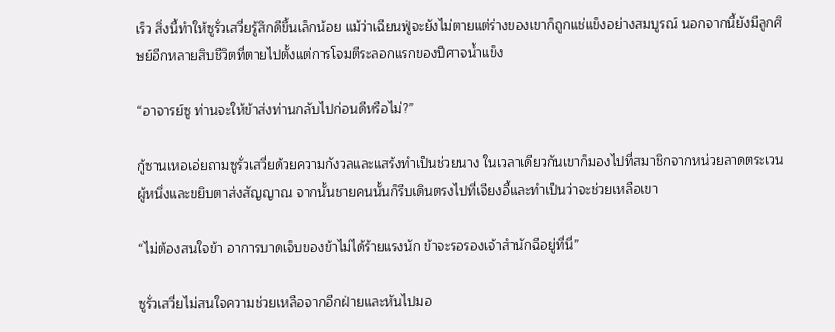เร็ว สิ่งนี้ทำให้ซูรั่วเสวี่ยรู้สึกดีขึ้นเล็กน้อย แม้ว่าเฉียนฟู่จะยังไม่ตายแต่ร่างของเขาก็ถูกแช่แข็งอย่างสมบูรณ์ นอกจากนี้ยังมีลูกศิษย์อีกหลายสิบชีวิตที่ตายไปตั้งแต่การโจมตีระลอกแรกของปีศาจน้ำแข็ง

“อาจารย์ซู ท่านจะให้ข้าส่งท่านกลับไปก่อนดีหรือไม่?”

กู้ซานเหอเอ่ยถามซูรั่วเสวี่ยด้วยความกังวลและแสร้งทำเป็นช่วยนาง ในเวลาเดียวกันเขาก็มองไปที่สมาชิกจากหน่วยลาดตระเวนผู้หนึ่งและขยิบตาส่งสัญญาณ จากนั้นชายคนนั้นก็รีบเดินตรงไปที่เจียงอี้และทำเป็นว่าจะช่วยเหลือเขา

“ไม่ต้องสนใจข้า อาการบาดเจ็บของข้าไม่ได้ร้ายแรงนัก ข้าจะรอรองเจ้าสำนักฉีอยู่ที่นี่”

ซูรั่วเสวี่ยไม่สนใจความช่วยเหลือจากอีกฝ่ายและหันไปมอ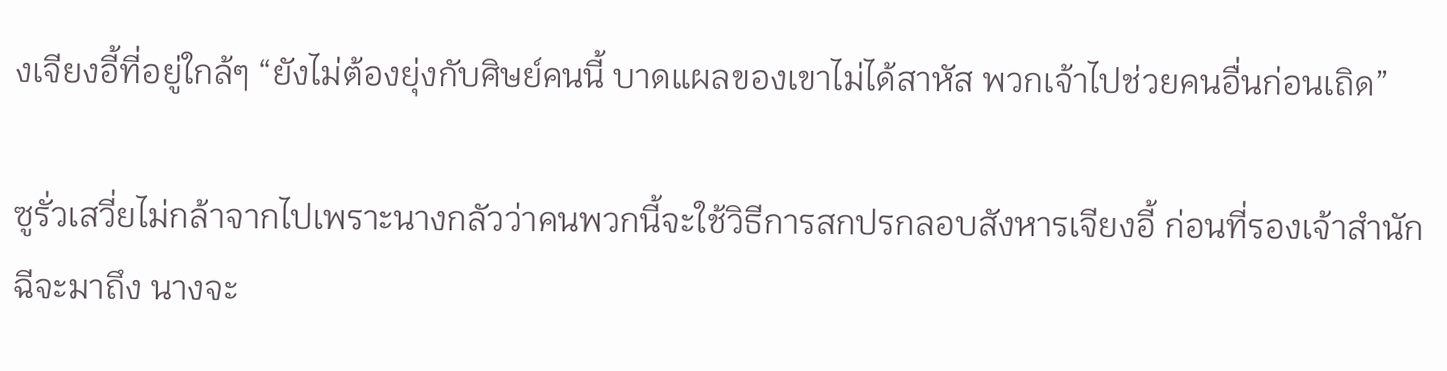งเจียงอี้ที่อยู่ใกล้ๆ “ยังไม่ต้องยุ่งกับศิษย์คนนี้ บาดแผลของเขาไม่ได้สาหัส พวกเจ้าไปช่วยคนอื่นก่อนเถิด”

ซูรั่วเสวี่ยไม่กล้าจากไปเพราะนางกลัวว่าคนพวกนี้จะใช้วิธีการสกปรกลอบสังหารเจียงอี้ ก่อนที่รองเจ้าสำนักฉีจะมาถึง นางจะ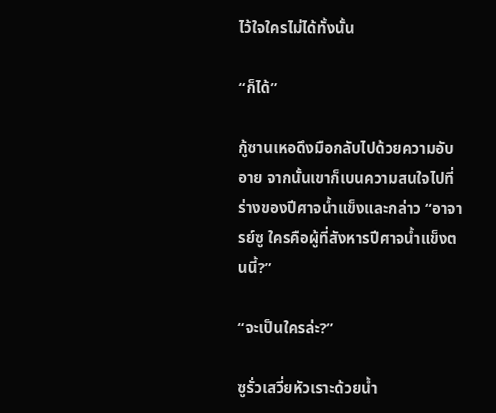ไว้ใจใครไม่ได้ทั้งนั้น

“ก็ได้”

กู้ซานเหอดึงมือกลับไปด้วยความอับอาย จากนั้นเขาก็เบนความสนใจไปที่ร่างของปีศาจน้ำแข็งและกล่าว “อาจารย์ซู ใครคือผู้ที่สังหารปีศาจน้ำแข็งตนนี้?”

“จะเป็นใครล่ะ?”

ซูรั่วเสวี่ยหัวเราะด้วยน้ำ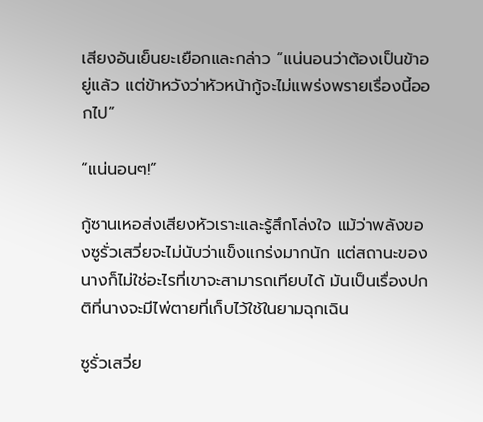เสียงอันเย็นยะเยือกและกล่าว “แน่นอนว่าต้องเป็นข้าอยู่แล้ว แต่ข้าหวังว่าหัวหน้ากู้จะไม่แพร่งพรายเรื่องนี้ออกไป”

“แน่นอนๆ!”

กู้ซานเหอส่งเสียงหัวเราะและรู้สึกโล่งใจ แม้ว่าพลังของซูรั่วเสวี่ยจะไม่นับว่าแข็งแกร่งมากนัก แต่สถานะของนางก็ไม่ใช่อะไรที่เขาจะสามารถเทียบได้ มันเป็นเรื่องปกติที่นางจะมีไพ่ตายที่เก็บไว้ใช้ในยามฉุกเฉิน

ซูรั่วเสวี่ย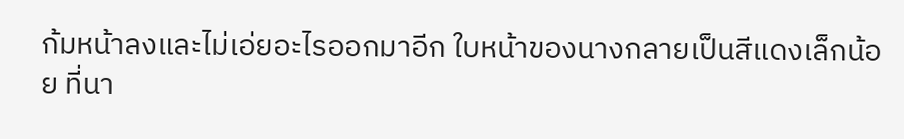ก้มหน้าลงและไม่เอ่ยอะไรออกมาอีก ใบหน้าของนางกลายเป็นสีแดงเล็กน้อย ที่นา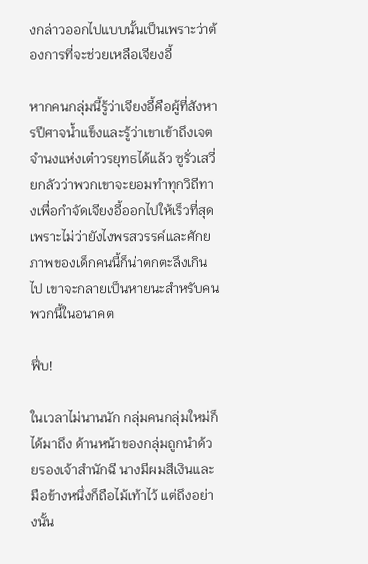งกล่าวออกไปแบบนั้นเป็นเพราะว่าต้องการที่จะช่วยเหลือเจียงอี้

หากคนกลุ่มนี้รู้ว่าเจียงอี้คือผู้ที่สังหารปีศาจน้ำแข็งและรู้ว่าเขาเข้าถึงเจตจำนงแห่งเต๋าวรยุทธได้แล้ว ซูรั่วเสวี่ยกลัวว่าพวกเขาจะยอมทำทุกวิถีทางเพื่อกำจัดเจียงอี้ออกไปให้เร็วที่สุด เพราะไม่ว่ายังไงพรสวรรค์และศักยภาพของเด็กคนนี้ก็น่าตกตะลึงเกินไป เขาจะกลายเป็นหายนะสำหรับคนพวกนี้ในอนาคต

ฟึ่บ!

ในเวลาไม่นานนัก กลุ่มคนกลุ่มใหม่ก็ได้มาถึง ด้านหน้าของกลุ่มถูกนำด้วยรองเจ้าสำนักฉี นางมีผมสีเงินและมือข้างหนึ่งก็ถือไม้เท้าไว้ แต่ถึงอย่างนั้น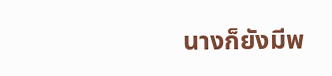นางก็ยังมีพ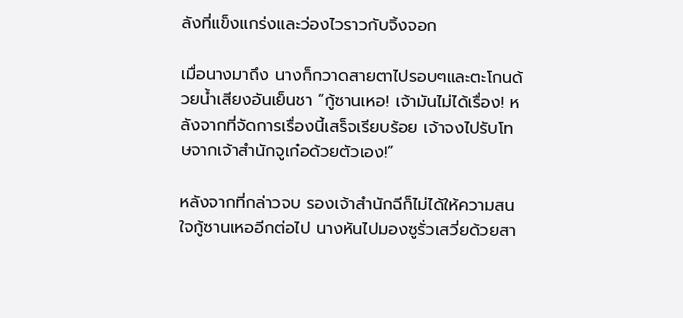ลังที่แข็งแกร่งและว่องไวราวกับจิ้งจอก

เมื่อนางมาถึง นางก็กวาดสายตาไปรอบๆและตะโกนด้วยน้ำเสียงอันเย็นชา “กู้ซานเหอ! เจ้ามันไม่ได้เรื่อง! หลังจากที่จัดการเรื่องนี้เสร็จเรียบร้อย เจ้าจงไปรับโทษจากเจ้าสำนักจูเก๋อด้วยตัวเอง!”

หลังจากที่กล่าวจบ รองเจ้าสำนักฉีก็ไม่ได้ให้ความสนใจกู้ซานเหออีกต่อไป นางหันไปมองซูรั่วเสวี่ยด้วยสา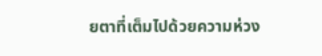ยตาที่เต็มไปด้วยความห่วง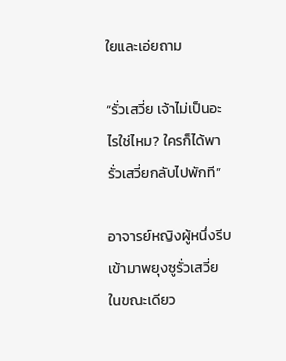ใยและเอ่ยถาม

“รั่วเสวี่ย เจ้าไม่เป็นอะไรใช่ไหม? ใครก็ได้พารั่วเสวี่ยกลับไปพักที”

อาจารย์หญิงผู้หนึ่งรีบเข้ามาพยุงซูรั่วเสวี่ย ในขณะเดียว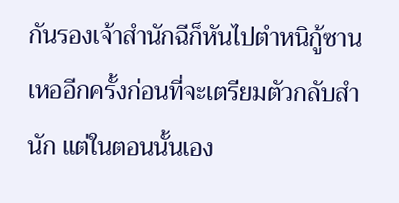กันรองเจ้าสำนักฉีก็หันไปตำหนิกู้ซานเหออีกครั้งก่อนที่จะเตรียมตัวกลับสำนัก แต่ในตอนนั้นเอง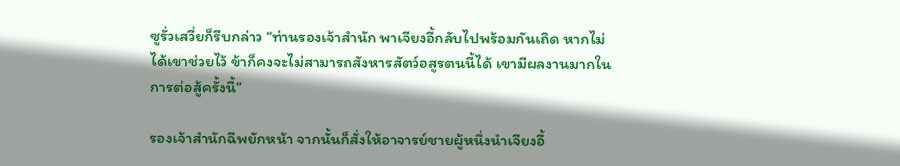ซูรั่วเสวี่ยก็รีบกล่าว “ท่านรองเจ้าสำนัก พาเจียงอี้กลับไปพร้อมกันเถิด หากไม่ได้เขาช่วยไว้ ข้าก็คงจะไม่สามารถสังหารสัตว์อสูรตนนี้ได้ เขามีผลงานมากในการต่อสู้ครั้งนี้”

รองเจ้าสำนักฉีพยักหน้า จากนั้นก็สั่งให้อาจารย์ชายผู้หนึ่งนำเจียงอี้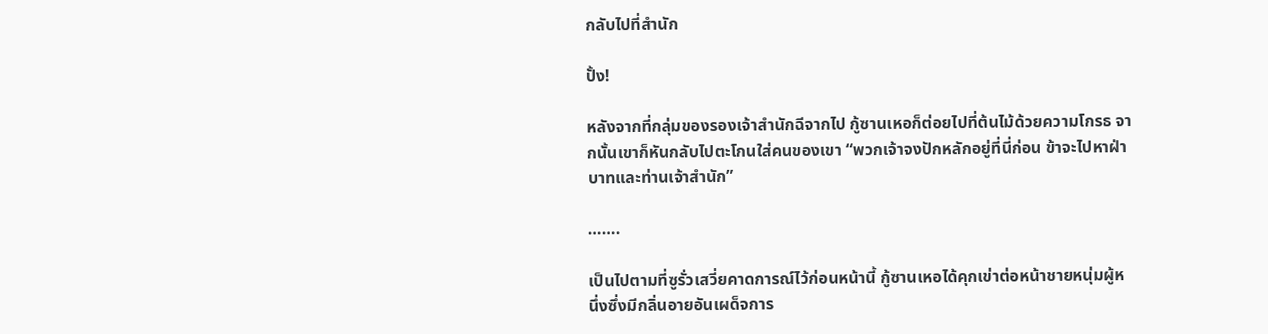กลับไปที่สำนัก

ปั้ง!

หลังจากที่กลุ่มของรองเจ้าสำนักฉีจากไป กู้ซานเหอก็ต่อยไปที่ต้นไม้ด้วยความโกรธ จากนั้นเขาก็หันกลับไปตะโกนใส่คนของเขา “พวกเจ้าจงปักหลักอยู่ที่นี่ก่อน ข้าจะไปหาฝ่าบาทและท่านเจ้าสำนัก”

…….

เป็นไปตามที่ซูรั่วเสวี่ยคาดการณ์ไว้ก่อนหน้านี้ กู้ซานเหอได้คุกเข่าต่อหน้าชายหนุ่มผู้หนึ่งซึ่งมีกลิ่นอายอันเผด็จการ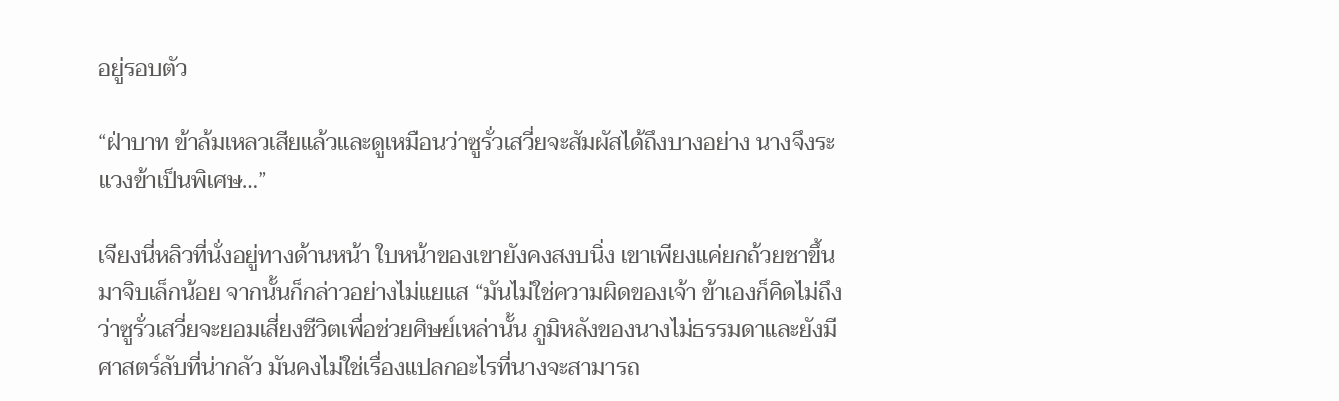อยู่รอบตัว

“ฝ่าบาท ข้าล้มเหลวเสียแล้วและดูเหมือนว่าซูรั่วเสวี่ยจะสัมผัสได้ถึงบางอย่าง นางจึงระแวงข้าเป็นพิเศษ…”

เจียงนี่หลิวที่นั่งอยู่ทางด้านหน้า ใบหน้าของเขายังคงสงบนิ่ง เขาเพียงแค่ยกถ้วยชาขึ้นมาจิบเล็กน้อย จากนั้นก็กล่าวอย่างไม่แยแส “มันไม่ใช่ความผิดของเจ้า ข้าเองก็คิดไม่ถึงว่าซูรั่วเสวี่ยจะยอมเสี่ยงชีวิตเพื่อช่วยศิษย์เหล่านั้น ภูมิหลังของนางไม่ธรรมดาและยังมีศาสตร์ลับที่น่ากลัว มันคงไม่ใช่เรื่องแปลกอะไรที่นางจะสามารถ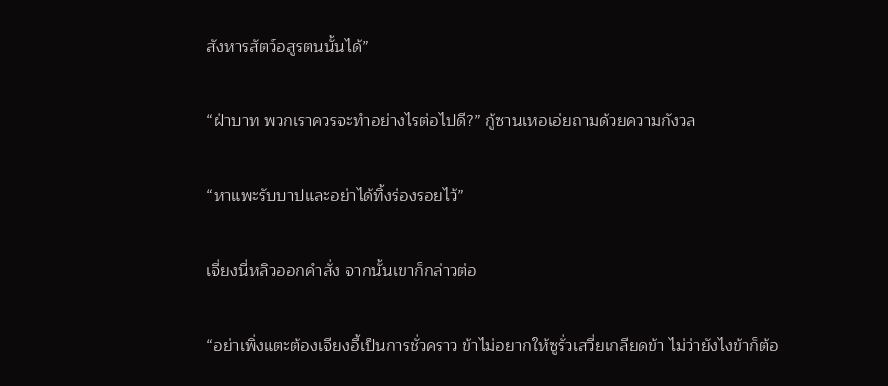สังหารสัตว์อสูรตนนั้นได้”

“ฝ่าบาท พวกเราควรจะทำอย่างไรต่อไปดี?” กู้ซานเหอเอ่ยถามด้วยความกังวล

“หาแพะรับบาปและอย่าได้ทิ้งร่องรอยไว้”

เจี่ยงนี่หลิวออกคำสั่ง จากนั้นเขาก็กล่าวต่อ

“อย่าเพิ่งแตะต้องเจียงอี้เป็นการชั่วคราว ข้าไม่อยากให้ซูรั่วเสวี่ยเกลียดข้า ไม่ว่ายังไงข้าก็ต้อ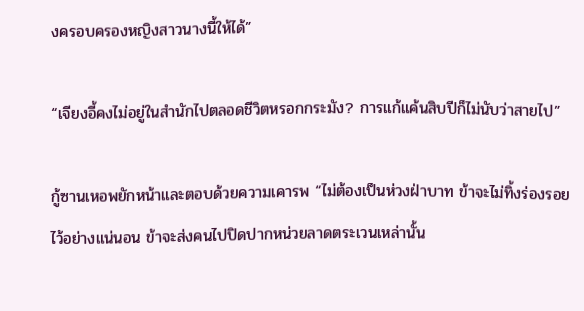งครอบครองหญิงสาวนางนี้ให้ได้”

“เจียงอี้คงไม่อยู่ในสำนักไปตลอดชีวิตหรอกกระมัง? การแก้แค้นสิบปีก็ไม่นับว่าสายไป”

กู้ซานเหอพยักหน้าและตอบด้วยความเคารพ “ไม่ต้องเป็นห่วงฝ่าบาท ข้าจะไม่ทิ้งร่องรอยไว้อย่างแน่นอน ข้าจะส่งคนไปปิดปากหน่วยลาดตระเวนเหล่านั้น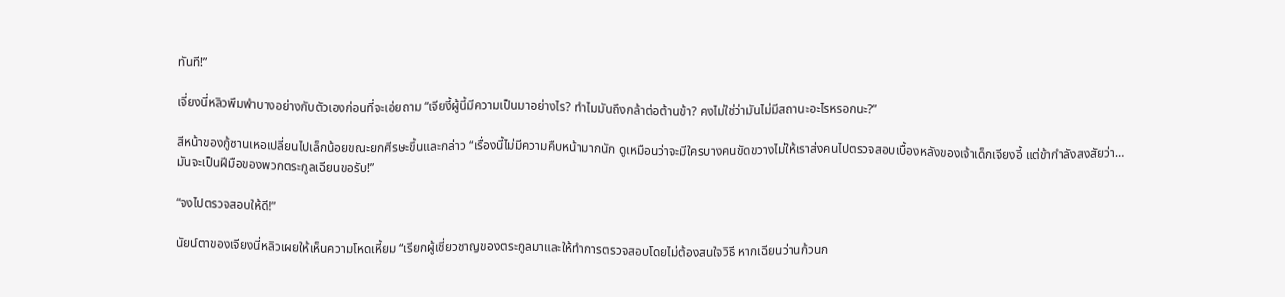ทันที!”

เจี่ยงนี่หลิวพึมพำบางอย่างกับตัวเองก่อนที่จะเอ่ยถาม “เจียงี้ผู้นี้มีความเป็นมาอย่างไร? ทำไมมันถึงกล้าต่อต้านข้า? คงไม่ใช่ว่ามันไม่มีสถานะอะไรหรอกนะ?”

สีหน้าของกู้ซานเหอเปลี่ยนไปเล็กน้อยขณะยกศีรษะขึ้นและกล่าว “เรื่องนี้ไม่มีความคืบหน้ามากนัก ดูเหมือนว่าจะมีใครบางคนขัดขวางไม่ให้เราส่งคนไปตรวจสอบเบื้องหลังของเจ้าเด็กเจียงอี้ แต่ข้ากำลังสงสัยว่า… มันจะเป็นฝีมือของพวกตระกูลเฉียนขอรับ!”

“จงไปตรวจสอบให้ดี!”

นัยน์ตาของเจียงนี่หลิวเผยให้เห็นความโหดเหี้ยม “เรียกผู้เชี่ยวชาญของตระกูลมาและให้ทำการตรวจสอบโดยไม่ต้องสนใจวิธี หากเฉียนว่านก้วนก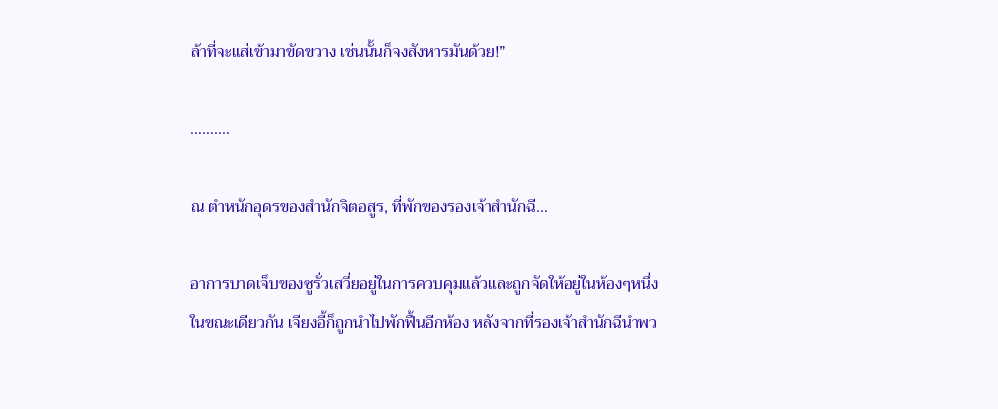ล้าที่จะแส่เข้ามาขัดขวาง เช่นนั้นก็จงสังหารมันด้วย!”

…….…

ณ ตำหนักอุดรของสำนักจิตอสูร, ที่พักของรองเจ้าสำนักฉี…

อาการบาดเจ็บของซูรั่วเสวี่ยอยู่ในการควบคุมแล้วและถูกจัดให้อยู่ในห้องๆหนึ่ง ในขณะเดียวกัน เจียงอี้ก็ถูกนำไปพักฟื้นอีกห้อง หลังจากที่รองเจ้าสำนักฉีนำพว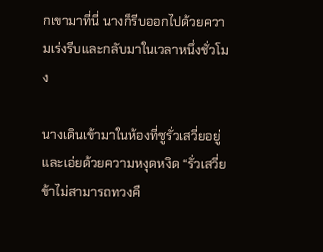กเขามาที่นี่ นางก็รีบออกไปด้วยความเร่งรีบและกลับมาในเวลาหนึ่งชั่วโมง

นางเดินเข้ามาในห้องที่ซูรั่วเสวี่ยอยู่และเอ่ยด้วยความหงุดหงิด “รั่วเสวี่ย ข้าไม่สามารถทวงคื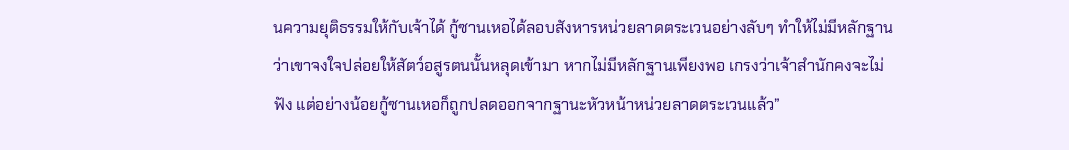นความยุติธรรมให้กับเจ้าได้ กู้ซานเหอได้ลอบสังหารหน่วยลาดตระเวนอย่างลับๆ ทำให้ไม่มีหลักฐานว่าเขาจงใจปล่อยให้สัตว์อสูรตนนั้นหลุดเข้ามา หากไม่มีหลักฐานเพียงพอ เกรงว่าเจ้าสำนักคงจะไม่ฟัง แต่อย่างน้อยกู้ซานเหอก็ถูกปลดออกจากฐานะหัวหน้าหน่วยลาดตระเวนแล้ว”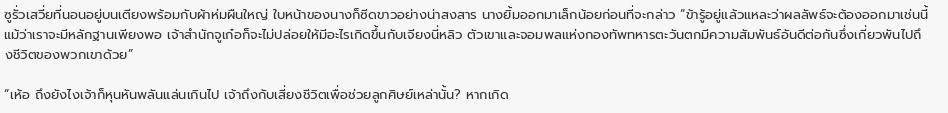ซูรั่วเสวี่ยที่นอนอยู่บนเตียงพร้อมกับผ้าห่มผืนใหญ่ ใบหน้าของนางก็ซีดขาวอย่างน่าสงสาร นางยิ้มออกมาเล็กน้อยก่อนที่จะกล่าว “ข้ารู้อยู่แล้วแหละว่าผลลัพธ์จะต้องออกมาเช่นนี้ แม้ว่าเราจะมีหลักฐานเพียงพอ เจ้าสำนักจูเก๋อก็จะไม่ปล่อยให้มีอะไรเกิดขึ้นกับเจียงนี่หลิว ตัวเขาและจอมพลแห่งกองทัพทหารตะวันตกมีความสัมพันธ์อันดีต่อกันซึ่งเกี่ยวพันไปถึงชีวิตของพวกเขาด้วย”

“เห้อ ถึงยังไงเจ้าก็หุนหันพลันแล่นเกินไป เจ้าถึงกับเสี่ยงชีวิตเพื่อช่วยลูกศิษย์เหล่านั้น? หากเกิด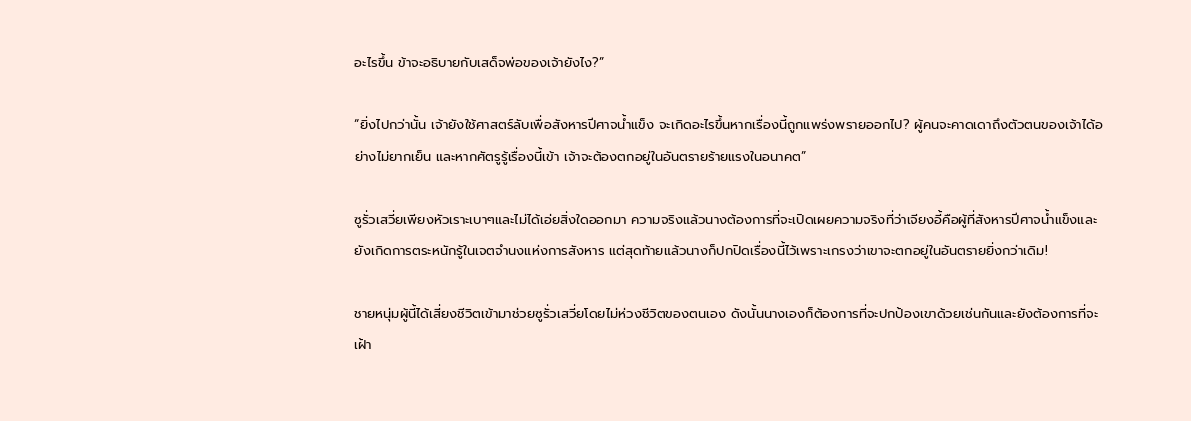อะไรขึ้น ข้าจะอธิบายกับเสด็จพ่อของเจ้ายังไง?”

“ยิ่งไปกว่านั้น เจ้ายังใช้ศาสตร์ลับเพื่อสังหารปีศาจน้ำแข็ง จะเกิดอะไรขึ้นหากเรื่องนี้ถูกแพร่งพรายออกไป? ผู้คนจะคาดเดาถึงตัวตนของเจ้าได้อย่างไม่ยากเย็น และหากศัตรูรู้เรื่องนี้เข้า เจ้าจะต้องตกอยู่ในอันตรายร้ายแรงในอนาคต”

ซูรั่วเสวี่ยเพียงหัวเราะเบาๆและไม่ได้เอ่ยสิ่งใดออกมา ความจริงแล้วนางต้องการที่จะเปิดเผยความจริงที่ว่าเจียงอี้คือผู้ที่สังหารปีศาจน้ำแข็งและยังเกิดการตระหนักรู้ในเจตจำนงแห่งการสังหาร แต่สุดท้ายแล้วนางก็ปกปิดเรื่องนี้ไว้เพราะเกรงว่าเขาจะตกอยู่ในอันตรายยิ่งกว่าเดิม!

ชายหนุ่มผู้นี้ได้เสี่ยงชีวิตเข้ามาช่วยซูรั่วเสวี่ยโดยไม่ห่วงชีวิตของตนเอง ดังนั้นนางเองก็ต้องการที่จะปกป้องเขาด้วยเช่นกันและยังต้องการที่จะเฝ้า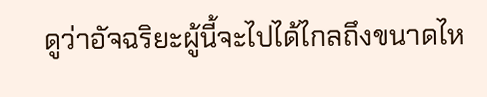ดูว่าอัจฉริยะผู้นี้จะไปได้ไกลถึงขนาดไห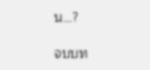น…?

จบบท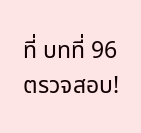ที่ บทที่ 96 ตรวจสอบ!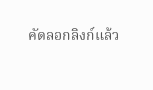คัดลอกลิงก์แล้ว